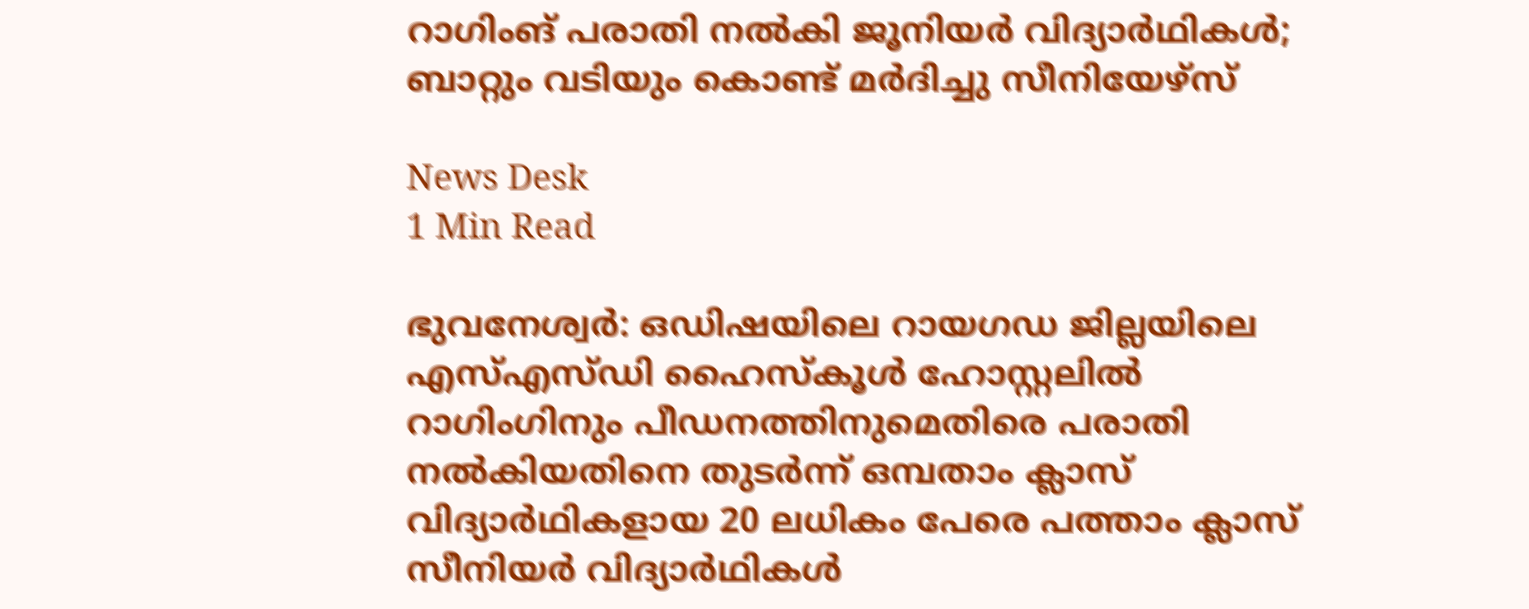റാഗിംങ് പരാതി നൽകി ജൂനിയർ വിദ്യാർഥികൾ; ബാറ്റും വടിയും കൊണ്ട് മർദിച്ചു സീനിയേഴ്സ്

News Desk
1 Min Read

ഭുവനേശ്വർ: ഒഡിഷയിലെ റായഗഡ ജില്ലയിലെ എസ്എസ്ഡി ഹൈസ്കൂൾ ഹോസ്റ്റലിൽ റാഗിംഗിനും പീഡനത്തിനുമെതിരെ പരാതി നൽകിയതിനെ തുടർന്ന് ഒമ്പതാം ക്ലാസ് വിദ്യാർഥികളായ 20 ലധികം പേരെ പത്താം ക്ലാസ് സീനിയർ വിദ്യാർഥികൾ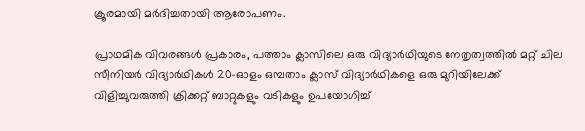ക്രൂരമായി മർദിച്ചതായി ആരോപണം.

പ്രാഥമിക വിവരങ്ങൾ പ്രകാരം, പത്താം ക്ലാസിലെ ഒരു വിദ്യാർഥിയുടെ നേതൃത്വത്തിൽ മറ്റ് ചില സീനിയർ വിദ്യാർഥികൾ 20-ഓളം ഒമ്പതാം ക്ലാസ് വിദ്യാർഥികളെ ഒരു മുറിയിലേക്ക് വിളിച്ചുവരുത്തി ക്രിക്കറ്റ് ബാറ്റുകളും വടികളും ഉപയോഗിച്ച്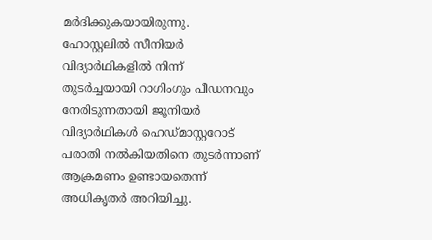മർദിക്കുകയായിരുന്നു. ഹോസ്റ്റലിൽ സീനിയർ വിദ്യാർഥികളിൽ നിന്ന് തുടർച്ചയായി റാഗിംഗും പീഡനവും നേരിടുന്നതായി ജൂനിയർ വിദ്യാർഥികൾ ഹെഡ്മാസ്റ്ററോട് പരാതി നൽകിയതിനെ തുടർന്നാണ് ആക്രമണം ഉണ്ടായതെന്ന് അധികൃതർ അറിയിച്ചു.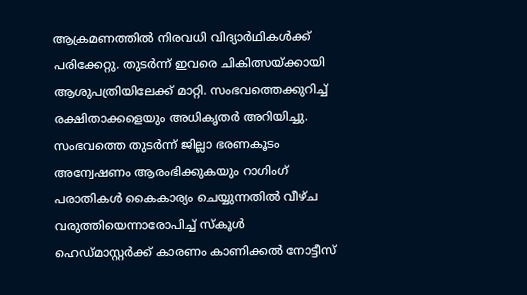ആക്രമണത്തിൽ നിരവധി വിദ്യാർഥികൾക്ക് പരിക്കേറ്റു. തുടർന്ന് ഇവരെ ചികിത്സയ്ക്കായി ആശുപത്രിയിലേക്ക് മാറ്റി. സംഭവത്തെക്കുറിച്ച് രക്ഷിതാക്കളെയും അധികൃതർ അറിയിച്ചു. സംഭവത്തെ തുടർന്ന് ജില്ലാ ഭരണകൂടം അന്വേഷണം ആരംഭിക്കുകയും റാഗിംഗ് പരാതികൾ കൈകാര്യം ചെയ്യുന്നതിൽ വീഴ്ച വരുത്തിയെന്നാരോപിച്ച് സ്കൂൾ ഹെഡ്മാസ്റ്റർക്ക് കാരണം കാണിക്കൽ നോട്ടീസ്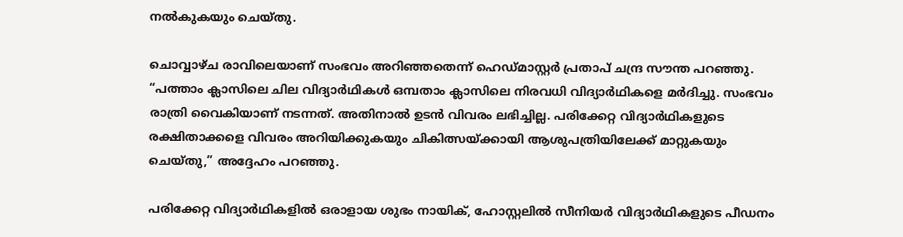നൽകുകയും ചെയ്തു.

ചൊവ്വാഴ്ച രാവിലെയാണ് സംഭവം അറിഞ്ഞതെന്ന് ഹെഡ്മാസ്റ്റർ പ്രതാപ് ചന്ദ്ര സൗന്ത പറഞ്ഞു. “പത്താം ക്ലാസിലെ ചില വിദ്യാർഥികൾ ഒമ്പതാം ക്ലാസിലെ നിരവധി വിദ്യാർഥികളെ മർദിച്ചു. സംഭവം രാത്രി വൈകിയാണ് നടന്നത്. അതിനാൽ ഉടൻ വിവരം ലഭിച്ചില്ല. പരിക്കേറ്റ വിദ്യാർഥികളുടെ രക്ഷിതാക്കളെ വിവരം അറിയിക്കുകയും ചികിത്സയ്ക്കായി ആശുപത്രിയിലേക്ക് മാറ്റുകയും ചെയ്തു,” അദ്ദേഹം പറഞ്ഞു.

പരിക്കേറ്റ വിദ്യാർഥികളിൽ ഒരാളായ ശുഭം നായിക്, ഹോസ്റ്റലിൽ സീനിയർ വിദ്യാർഥികളുടെ പീഡനം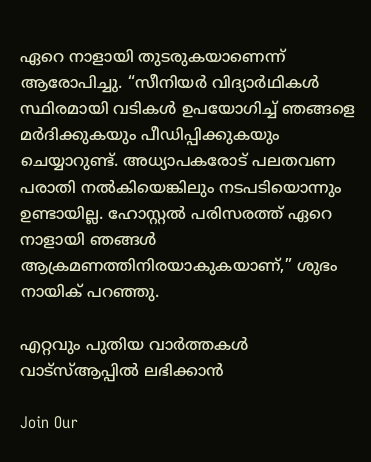ഏറെ നാളായി തുടരുകയാണെന്ന് ആരോപിച്ചു. “സീനിയർ വിദ്യാർഥികൾ സ്ഥിരമായി വടികൾ ഉപയോഗിച്ച് ഞങ്ങളെ മർദിക്കുകയും പീഡിപ്പിക്കുകയും ചെയ്യാറുണ്ട്. അധ്യാപകരോട് പലതവണ പരാതി നൽകിയെങ്കിലും നടപടിയൊന്നും ഉണ്ടായില്ല. ഹോസ്റ്റൽ പരിസരത്ത് ഏറെ നാളായി ഞങ്ങൾ ആക്രമണത്തിനിരയാകുകയാണ്,” ശുഭം നായിക് പറഞ്ഞു.

എറ്റവും പുതിയ വാർത്തകൾ വാട്സ്ആപ്പിൽ ലഭിക്കാൻ

Join Our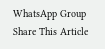WhatsApp Group
Share This Article